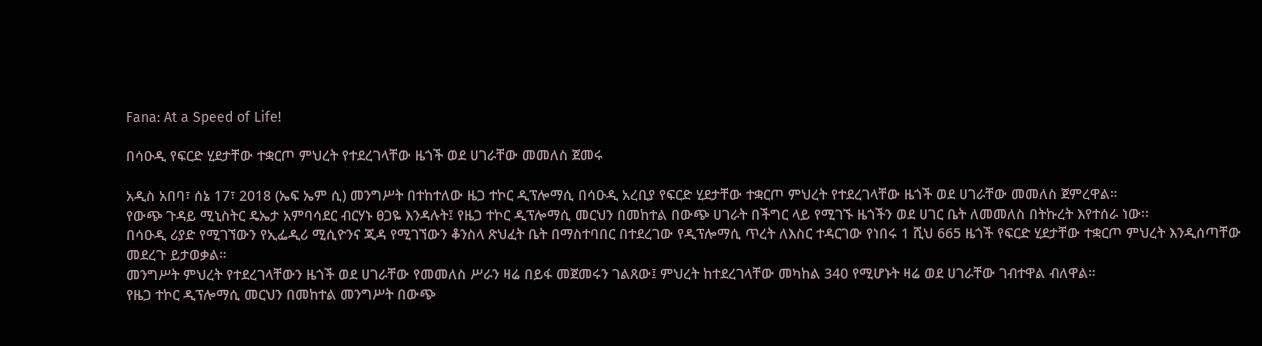Fana: At a Speed of Life!

በሳዑዲ የፍርድ ሂደታቸው ተቋርጦ ምህረት የተደረገላቸው ዜጎች ወደ ሀገራቸው መመለስ ጀመሩ

አዲስ አበባ፣ ሰኔ 17፣ 2018 (ኤፍ ኤም ሲ) መንግሥት በተከተለው ዜጋ ተኮር ዲፕሎማሲ በሳዑዲ አረቢያ የፍርድ ሂደታቸው ተቋርጦ ምህረት የተደረገላቸው ዜጎች ወደ ሀገራቸው መመለስ ጀምረዋል።
የውጭ ጉዳይ ሚኒስትር ዴኤታ አምባሳደር ብርሃኑ ፀጋዬ እንዳሉት፤ የዜጋ ተኮር ዲፕሎማሲ መርህን በመከተል በውጭ ሀገራት በችግር ላይ የሚገኙ ዜጎችን ወደ ሀገር ቤት ለመመለስ በትኩረት እየተሰራ ነው፡፡
በሳዑዲ ሪያድ የሚገኘውን የኢፌዲሪ ሚሲዮንና ጂዳ የሚገኘውን ቆንስላ ጽህፈት ቤት በማስተባበር በተደረገው የዲፕሎማሲ ጥረት ለእስር ተዳርገው የነበሩ 1 ሺህ 665 ዜጎች የፍርድ ሂደታቸው ተቋርጦ ምህረት እንዲሰጣቸው መደረጉ ይታወቃል።
መንግሥት ምህረት የተደረገላቸውን ዜጎች ወደ ሀገራቸው የመመለስ ሥራን ዛሬ በይፋ መጀመሩን ገልጸው፤ ምህረት ከተደረገላቸው መካከል 340 የሚሆኑት ዛሬ ወደ ሀገራቸው ገብተዋል ብለዋል።
የዜጋ ተኮር ዲፕሎማሲ መርህን በመከተል መንግሥት በውጭ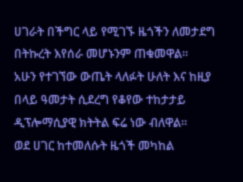ሀገራት በችግር ላይ የሚገኙ ዜጎችን ለመታደግ በትኩረት እየሰራ መሆኑንም ጠቁመዋል።
አሁን የተገኘው ውጤት ላለፉት ሁለት እና ከዚያ በላይ ዓመታት ሲደረግ የቆየው ተከታታይ ዲፕሎማሲያዊ ክትትል ፍሬ ነው ብለዋል።
ወደ ሀገር ከተመለሱት ዜጎች መካከል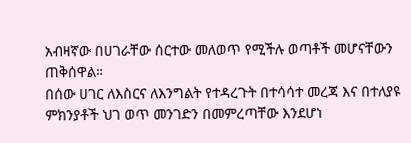አብዛኛው በሀገራቸው ሰርተው መለወጥ የሚችሉ ወጣቶች መሆናቸውን ጠቅሰዋል።
በሰው ሀገር ለእስርና ለእንግልት የተዳረጉት በተሳሳተ መረጃ እና በተለያዩ ምክንያቶች ህገ ወጥ መንገድን በመምረጣቸው እንደሆነ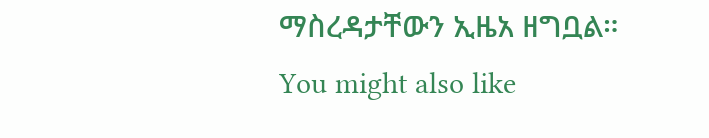ማስረዳታቸውን ኢዜአ ዘግቧል።
You might also like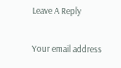Leave A Reply

Your email address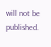will not be published.